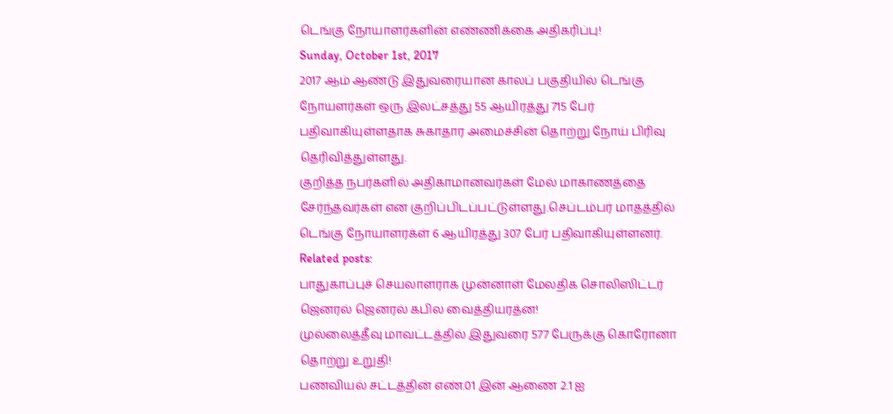டெங்கு நோயாளர்களின் எண்ணிக்கை அதிகரிப்பு!
Sunday, October 1st, 2017
2017 ஆம் ஆண்டு இதுவரையான காலப் பகுதியில் டெங்கு நோயளர்கள் ஒரு இலட்சத்து 55 ஆயிரத்து 715 பேர் பதிவாகியுள்ளதாக சுகாதார அமைச்சின் தொற்று நோய் பிரிவு தெரிவித்துள்ளது.
குறித்த நபர்களில் அதிகாமானவர்கள் மேல் மாகாணத்தை சேர்ந்தவர்கள் என குறிப்பிடப்பட்டுள்ளது.செப்டம்பர் மாதத்தில் டெங்கு நோயாளரக்ள் 6 ஆயிரத்து 307 பேர் பதிவாகியுள்ளனர்.
Related posts:
பாதுகாப்புச் செயலாளராக முன்னாள் மேலதிக சொலிஸிட்டர் ஜெனரல் ஜெனரல் கபில வைத்தியரத்ன!
முல்லைத்தீவு மாவட்டத்தில் இதுவரை 577 பேருக்கு கொரோனா தொற்று உறுதி!
பணவியல் சட்டத்தின் எண்.01 இன் ஆணை 2.1 ஐ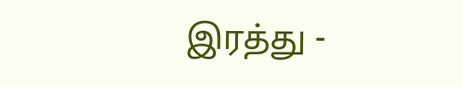இரத்து -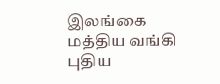இலங்கை மத்திய வங்கி புதிய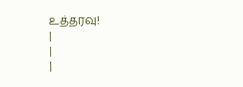உத்தரவு!
|
|
|